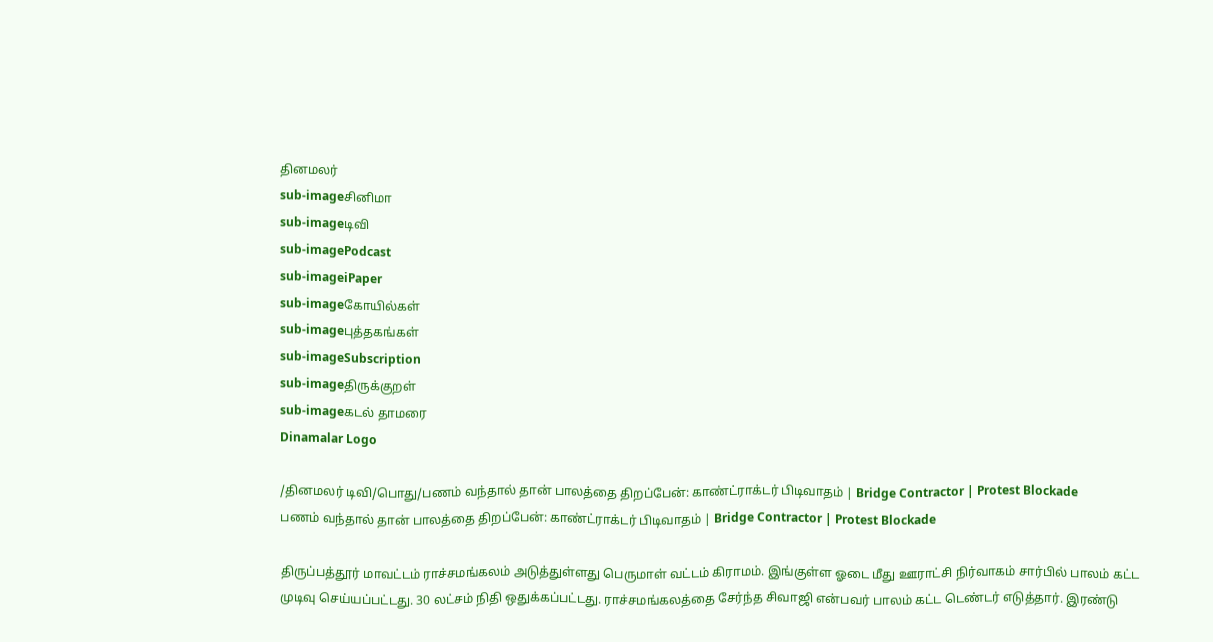தினமலர்
sub-imageசினிமா
sub-imageடிவி
sub-imagePodcast
sub-imageiPaper
sub-imageகோயில்கள்
sub-imageபுத்தகங்கள்
sub-imageSubscription
sub-imageதிருக்குறள்
sub-imageகடல் தாமரை
Dinamalar Logo

/தினமலர் டிவி/பொது/பணம் வந்தால் தான் பாலத்தை திறப்பேன்: காண்ட்ராக்டர் பிடிவாதம் | Bridge Contractor | Protest Blockade
பணம் வந்தால் தான் பாலத்தை திறப்பேன்: காண்ட்ராக்டர் பிடிவாதம் | Bridge Contractor | Protest Blockade

திருப்பத்தூர் மாவட்டம் ராச்சமங்கலம் அடுத்துள்ளது பெருமாள் வட்டம் கிராமம். இங்குள்ள ஓடை மீது ஊராட்சி நிர்வாகம் சார்பில் பாலம் கட்ட முடிவு செய்யப்பட்டது. 30 லட்சம் நிதி ஒதுக்கப்பட்டது. ராச்சமங்கலத்தை சேர்ந்த சிவாஜி என்பவர் பாலம் கட்ட டெண்டர் எடுத்தார். இரண்டு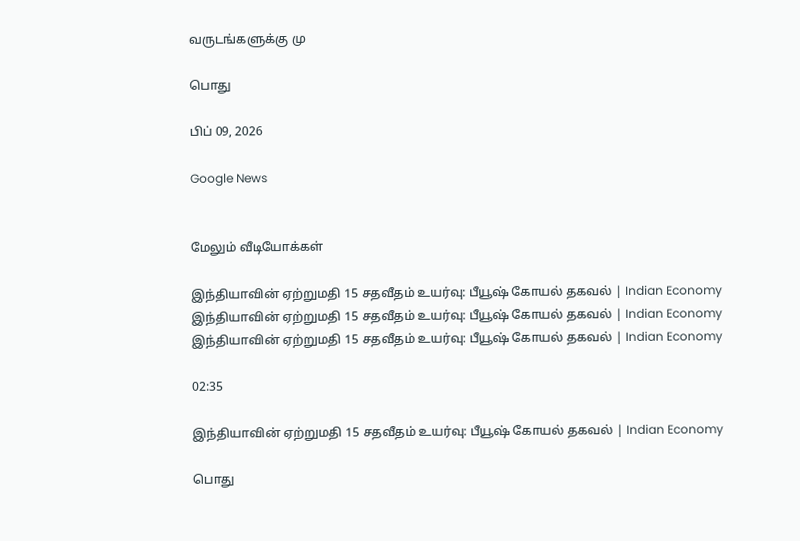வருடங்களுக்கு மு

பொது

பிப் 09, 2026

Google News


மேலும் வீடியோக்கள்

இந்தியாவின் ஏற்றுமதி 15 சதவீதம் உயர்வு: பீயூஷ் கோயல் தகவல் | Indian Economy
இந்தியாவின் ஏற்றுமதி 15 சதவீதம் உயர்வு: பீயூஷ் கோயல் தகவல் | Indian Economy
இந்தியாவின் ஏற்றுமதி 15 சதவீதம் உயர்வு: பீயூஷ் கோயல் தகவல் | Indian Economy

02:35

இந்தியாவின் ஏற்றுமதி 15 சதவீதம் உயர்வு: பீயூஷ் கோயல் தகவல் | Indian Economy

பொது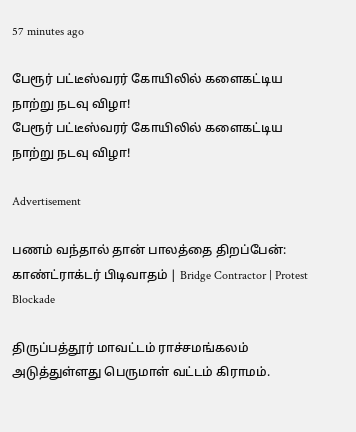57 minutes ago

பேரூர் பட்டீஸ்வரர் கோயிலில் களைகட்டிய நாற்று நடவு விழா!
பேரூர் பட்டீஸ்வரர் கோயிலில் களைகட்டிய நாற்று நடவு விழா!

Advertisement

பணம் வந்தால் தான் பாலத்தை திறப்பேன்: காண்ட்ராக்டர் பிடிவாதம் | Bridge Contractor | Protest Blockade

திருப்பத்தூர் மாவட்டம் ராச்சமங்கலம் அடுத்துள்ளது பெருமாள் வட்டம் கிராமம்.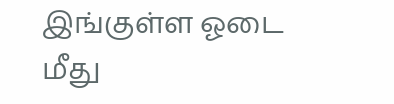இங்குள்ள ஓடை மீது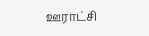ஊராட்சி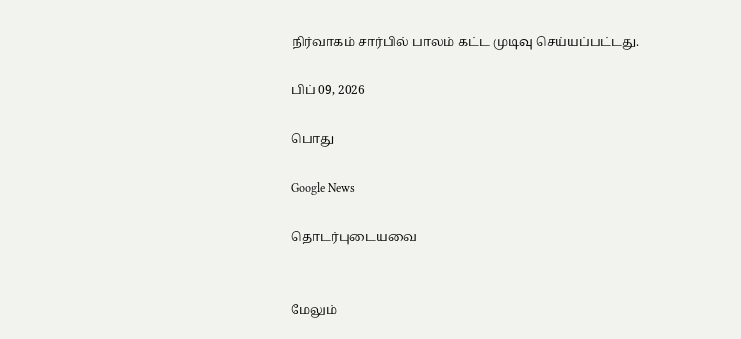நிர்வாகம் சார்பில் பாலம் கட்ட முடிவு செய்யப்பட்டது.

பிப் 09, 2026

பொது

Google News

தொடர்புடையவை


மேலும்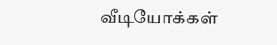வீடியோக்கள்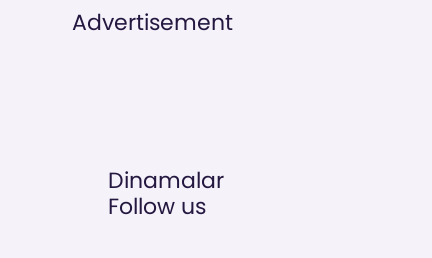Advertisement





      Dinamalar
      Follow us